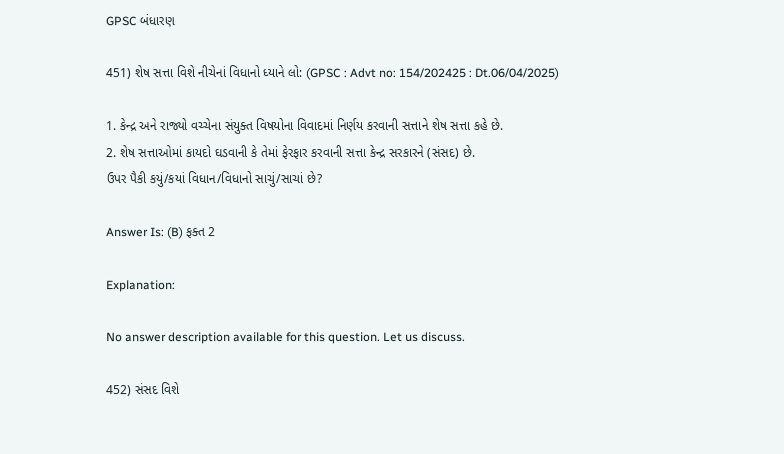GPSC બંધારણ

451) શેષ સત્તા વિશે નીચેનાં વિધાનો ધ્યાને લો: (GPSC : Advt no: 154/202425 : Dt.06/04/2025)

1. કેન્દ્ર અને રાજ્યો વચ્ચેના સંયુક્ત વિષયોના વિવાદમાં નિર્ણય કરવાની સત્તાને શેષ સત્તા કહે છે.
2. શેષ સત્તાઓમાં કાયદો ઘડવાની કે તેમાં ફેરફાર કરવાની સત્તા કેન્દ્ર સરકારને (સંસદ) છે.
ઉપર પૈકી કયું/કયાં વિધાન/વિધાનો સાચું/સાચાં છે?

Answer Is: (B) ફક્ત 2

Explanation:

No answer description available for this question. Let us discuss.

452) સંસદ વિશે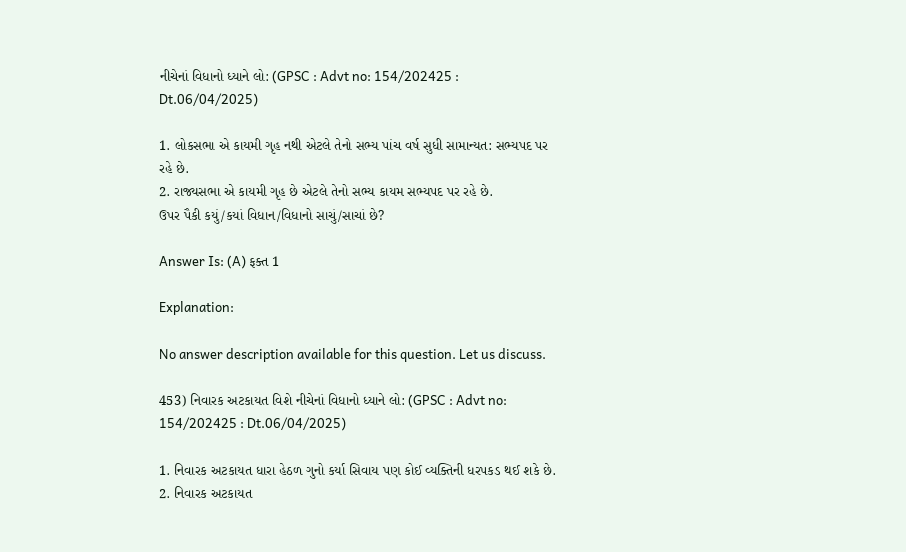નીચેનાં વિધાનો ધ્યાને લો: (GPSC : Advt no: 154/202425 : Dt.06/04/2025)

1. લોકસભા એ કાયમી ગૃહ નથી એટલે તેનો સભ્ય પાંચ વર્ષ સુધી સામાન્યત: સભ્યપદ પર રહે છે.
2. રાજ્યસભા એ કાયમી ગૃહ છે એટલે તેનો સભ્ય કાયમ સભ્યપદ પર રહે છે.
ઉપર પૈકી કયું/કયાં વિધાન/વિધાનો સાચું/સાચાં છે?

Answer Is: (A) ફક્ત 1

Explanation:

No answer description available for this question. Let us discuss.

453) નિવારક અટકાયત વિશે નીચેનાં વિધાનો ધ્યાને લો: (GPSC : Advt no: 154/202425 : Dt.06/04/2025)

1. નિવારક અટકાયત ધારા હેઠળ ગુનો કર્યા સિવાય પણ કોઈ વ્યક્તિની ધરપકડ થઈ શકે છે.
2. નિવારક અટકાયત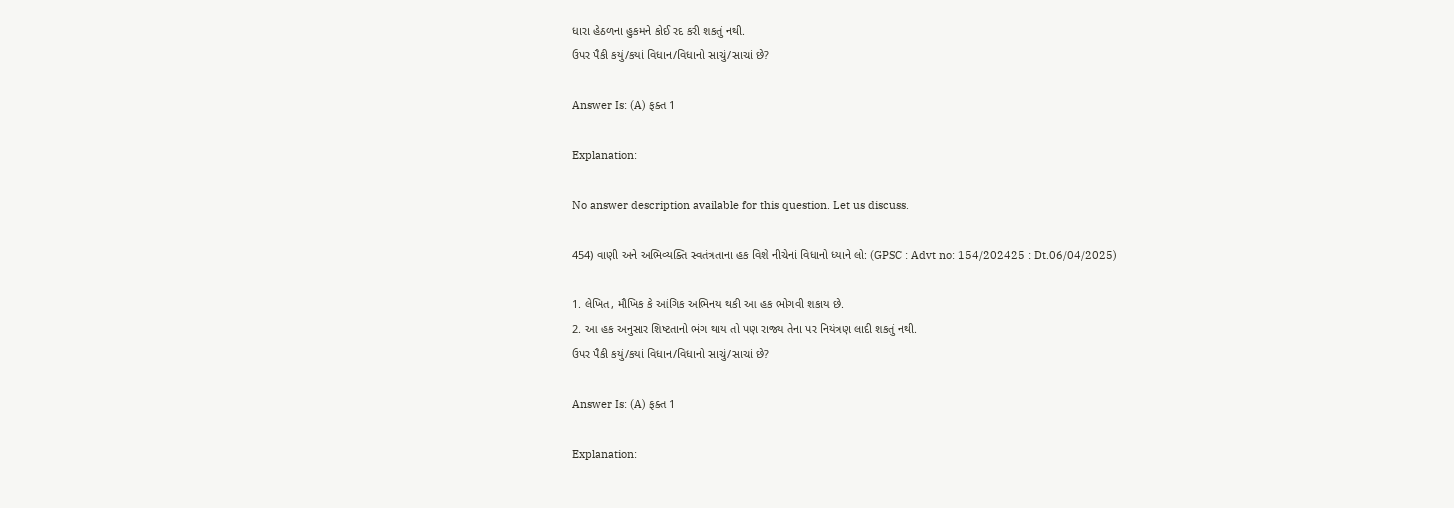ધારા હેઠળના હુકમને કોઈ રદ કરી શકતું નથી.
ઉપર પૈકી કયું/કયાં વિધાન/વિધાનો સાચું/સાચાં છે?

Answer Is: (A) ફક્ત 1

Explanation:

No answer description available for this question. Let us discuss.

454) વાણી અને અભિવ્યક્તિ સ્વતંત્રતાના હક વિશે નીચેનાં વિધાનો ધ્યાને લો: (GPSC : Advt no: 154/202425 : Dt.06/04/2025)

1. લેખિત, મૌખિક કે આંગિક અભિનય થકી આ હક ભોગવી શકાય છે.
2. આ હક અનુસાર શિષ્ટતાનો ભંગ થાય તો પણ રાજ્ય તેના પર નિયંત્રણ લાદી શકતું નથી.
ઉપર પૈકી કયું/કયાં વિધાન/વિધાનો સાચું/સાચાં છે?

Answer Is: (A) ફક્ત 1

Explanation: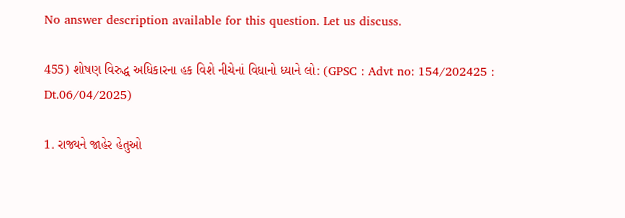No answer description available for this question. Let us discuss.

455) શોષણ વિરુદ્ધ અધિકારના હક વિશે નીચેનાં વિધાનો ધ્યાને લો: (GPSC : Advt no: 154/202425 : Dt.06/04/2025)

1. રાજ્યને જાહેર હેતુઓ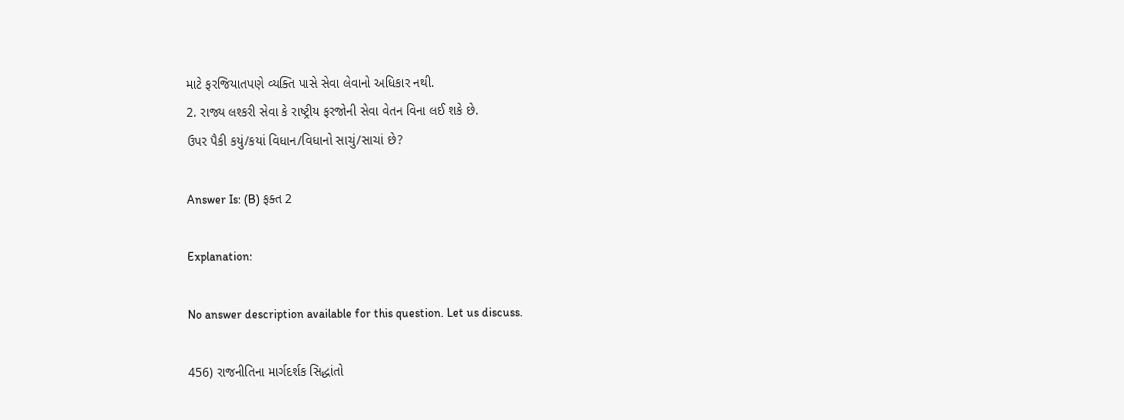માટે ફરજિયાતપણે વ્યક્તિ પાસે સેવા લેવાનો અધિકાર નથી.
2. રાજ્ય લશ્કરી સેવા કે રાષ્ટ્રીય ફરજોની સેવા વેતન વિના લઈ શકે છે.
ઉપર પૈકી કયું/કયાં વિધાન/વિધાનો સાચું/સાચાં છે?

Answer Is: (B) ફક્ત 2

Explanation:

No answer description available for this question. Let us discuss.

456) રાજનીતિના માર્ગદર્શક સિદ્ધાંતો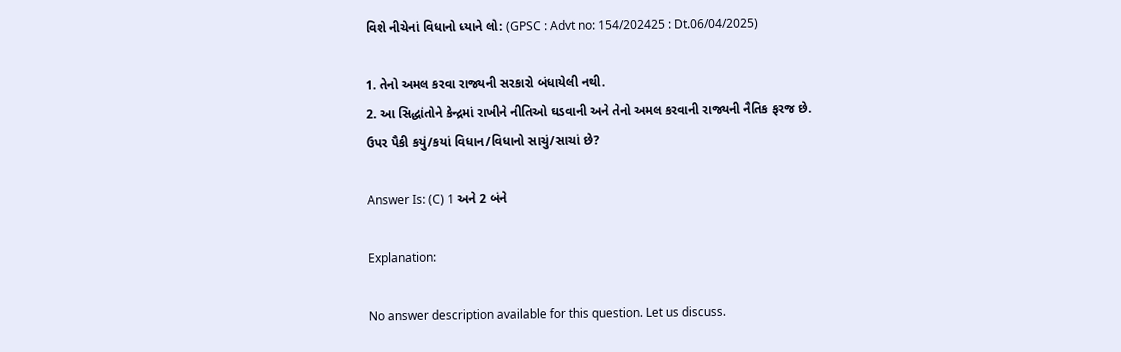વિશે નીચેનાં વિધાનો ધ્યાને લો: (GPSC : Advt no: 154/202425 : Dt.06/04/2025)

1. તેનો અમલ કરવા રાજ્યની સરકારો બંધાયેલી નથી.
2. આ સિદ્ધાંતોને કેન્દ્રમાં રાખીને નીતિઓ ઘડવાની અને તેનો અમલ કરવાની રાજ્યની નૈતિક ફરજ છે.
ઉપર પૈકી કયું/કયાં વિધાન/વિધાનો સાચું/સાચાં છે?

Answer Is: (C) 1 અને 2 બંને

Explanation:

No answer description available for this question. Let us discuss.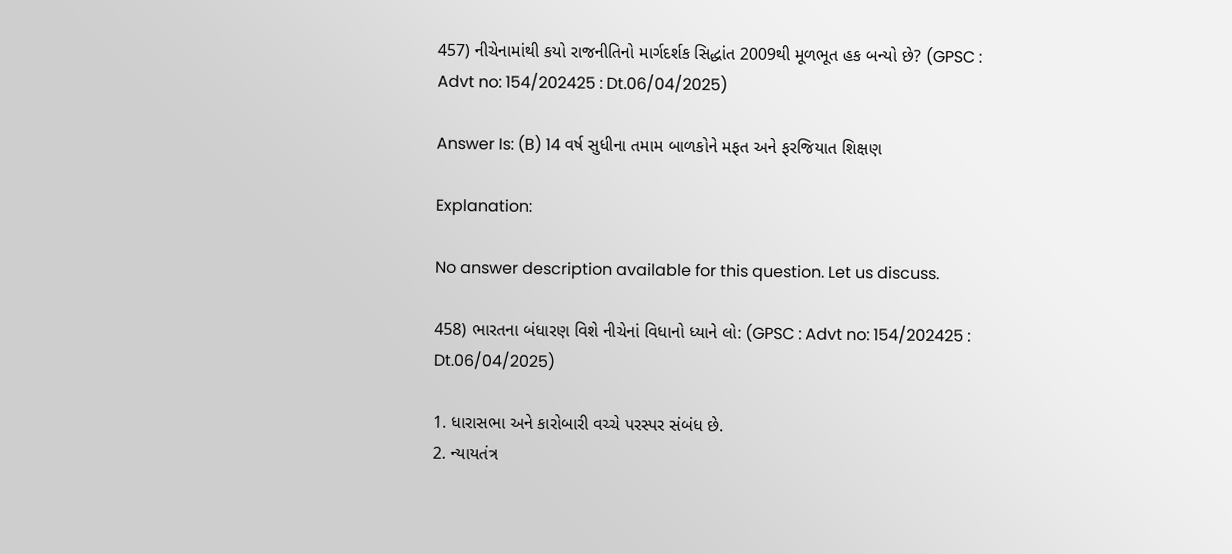457) નીચેનામાંથી કયો રાજનીતિનો માર્ગદર્શક સિદ્ધાંત 2009થી મૂળભૂત હક બન્યો છે? (GPSC : Advt no: 154/202425 : Dt.06/04/2025)

Answer Is: (B) 14 વર્ષ સુધીના તમામ બાળકોને મફત અને ફરજિયાત શિક્ષણ

Explanation:

No answer description available for this question. Let us discuss.

458) ભારતના બંધારણ વિશે નીચેનાં વિધાનો ધ્યાને લો: (GPSC : Advt no: 154/202425 : Dt.06/04/2025)

1. ધારાસભા અને કારોબારી વચ્ચે પરસ્પર સંબંધ છે.
2. ન્યાયતંત્ર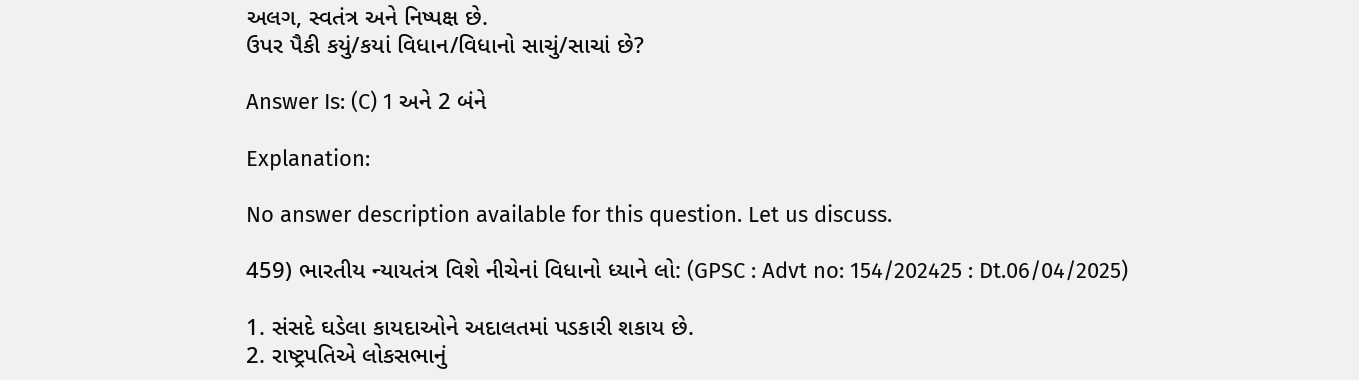અલગ, સ્વતંત્ર અને નિષ્પક્ષ છે.
ઉપર પૈકી કયું/કયાં વિધાન/વિધાનો સાચું/સાચાં છે?

Answer Is: (C) 1 અને 2 બંને

Explanation:

No answer description available for this question. Let us discuss.

459) ભારતીય ન્યાયતંત્ર વિશે નીચેનાં વિધાનો ધ્યાને લો: (GPSC : Advt no: 154/202425 : Dt.06/04/2025)

1. સંસદે ઘડેલા કાયદાઓને અદાલતમાં પડકારી શકાય છે.
2. રાષ્ટ્રપતિએ લોકસભાનું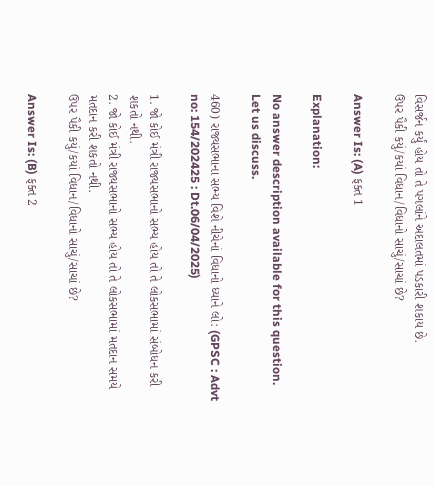વિસર્જન કર્યું હોય તો તે પગલાંને અદાલતમાં પડકારી શકાય છે.
ઉપર પૈકી કયું/કયાં વિધાન/વિધાનો સાચું/સાચાં છે?

Answer Is: (A) ફક્ત 1

Explanation:

No answer description available for this question. Let us discuss.

460) રાજ્યસભાના સભ્ય વિશે નીચેનાં વિધાનો ધ્યાને લો: (GPSC : Advt no: 154/202425 : Dt.06/04/2025)

1. જો કોઈ મંત્રી રાજ્યસભાનો સભ્ય હોય તો તે લોકસભામાં સંબોધન કરી શકતો નથી.
2. જો કોઈ મંત્રી રાજ્યસભાનો સભ્ય હોય તો તે લોકસભામાં મતદાન સમયે મતદાન કરી શકતો નથી.
ઉપર પૈકી કયું/કયાં વિધાન/વિધાનો સાચું/સાચાં છે?

Answer Is: (B) ફક્ત 2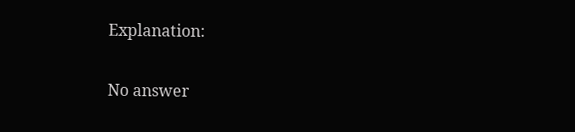Explanation:

No answer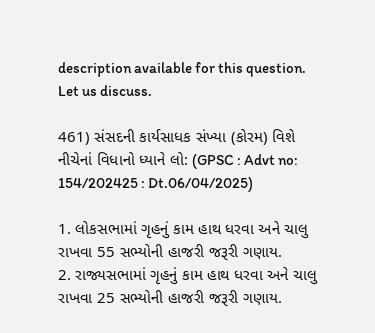description available for this question. Let us discuss.

461) સંસદની કાર્યસાધક સંખ્યા (કોરમ) વિશે નીચેનાં વિધાનો ધ્યાને લો: (GPSC : Advt no: 154/202425 : Dt.06/04/2025)

1. લોકસભામાં ગૃહનું કામ હાથ ધરવા અને ચાલુ રાખવા 55 સભ્યોની હાજરી જરૂરી ગણાય.
2. રાજ્યસભામાં ગૃહનું કામ હાથ ધરવા અને ચાલુ રાખવા 25 સભ્યોની હાજરી જરૂરી ગણાય.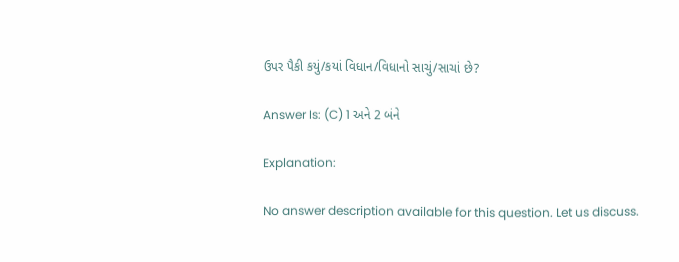ઉપર પૈકી કયું/કયાં વિધાન/વિધાનો સાચું/સાચાં છે?

Answer Is: (C) 1 અને 2 બંને

Explanation:

No answer description available for this question. Let us discuss.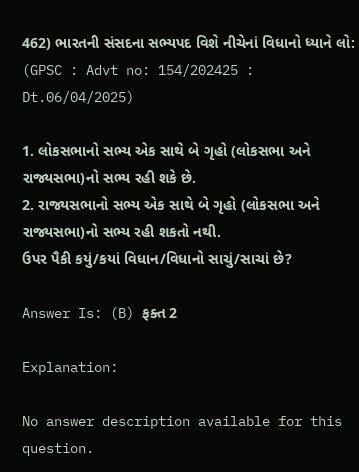462) ભારતની સંસદના સભ્યપદ વિશે નીચેનાં વિધાનો ધ્યાને લો: (GPSC : Advt no: 154/202425 : Dt.06/04/2025)

1. લોકસભાનો સભ્ય એક સાથે બે ગૃહો (લોકસભા અને રાજ્યસભા)નો સભ્ય રહી શકે છે.
2. રાજ્યસભાનો સભ્ય એક સાથે બે ગૃહો (લોકસભા અને રાજ્યસભા)નો સભ્ય રહી શકતો નથી.
ઉપર પૈકી કયું/કયાં વિધાન/વિધાનો સાચું/સાચાં છે?

Answer Is: (B) ફક્ત 2

Explanation:

No answer description available for this question.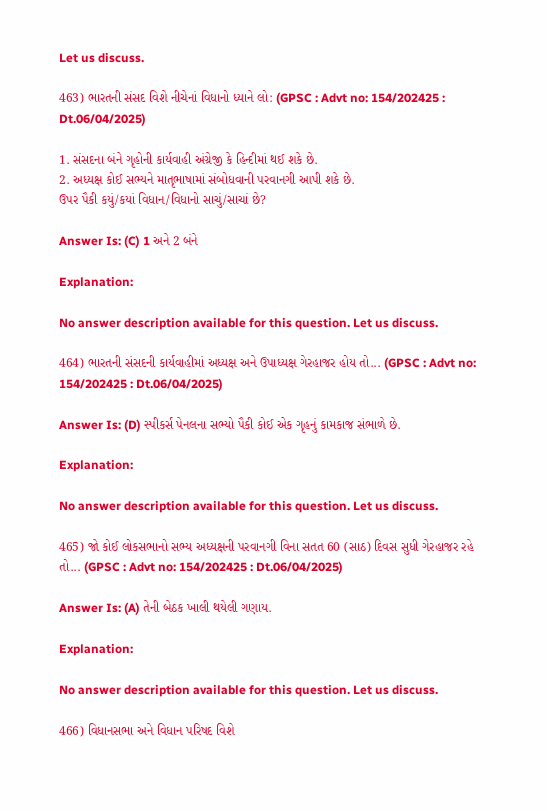Let us discuss.

463) ભારતની સંસદ વિશે નીચેનાં વિધાનો ધ્યાને લો: (GPSC : Advt no: 154/202425 : Dt.06/04/2025)

1. સંસદના બંને ગૃહોની કાર્યવાહી અંગ્રેજી કે હિન્દીમાં થઈ શકે છે.
2. અધ્યક્ષ કોઈ સભ્યને માતૃભાષામાં સંબોધવાની પરવાનગી આપી શકે છે.
ઉપર પૈકી કયું/કયાં વિધાન/વિધાનો સાચું/સાચાં છે?

Answer Is: (C) 1 અને 2 બંને

Explanation:

No answer description available for this question. Let us discuss.

464) ભારતની સંસદની કાર્યવાહીમાં અધ્યક્ષ અને ઉપાધ્યક્ષ ગેરહાજર હોય તો... (GPSC : Advt no: 154/202425 : Dt.06/04/2025)

Answer Is: (D) સ્પીકર્સ પેનલના સભ્યો પૈકી કોઈ એક ગૃહનું કામકાજ સંભાળે છે.

Explanation:

No answer description available for this question. Let us discuss.

465) જો કોઈ લોકસભાનો સભ્ય અધ્યક્ષની પરવાનગી વિના સતત 60 (સાઠ) દિવસ સુધી ગેરહાજર રહે તો... (GPSC : Advt no: 154/202425 : Dt.06/04/2025)

Answer Is: (A) તેની બેઠક ખાલી થયેલી ગણાય.

Explanation:

No answer description available for this question. Let us discuss.

466) વિધાનસભા અને વિધાન પરિષદ વિશે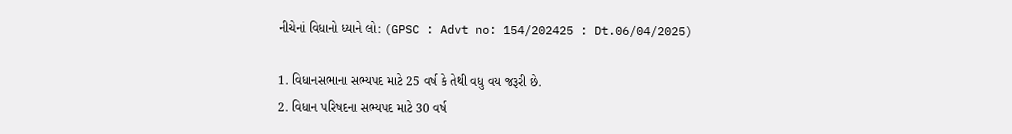નીચેનાં વિધાનો ધ્યાને લો: (GPSC : Advt no: 154/202425 : Dt.06/04/2025)

1. વિધાનસભાના સભ્યપદ માટે 25 વર્ષ કે તેથી વધુ વય જરૂરી છે.
2. વિધાન પરિષદના સભ્યપદ માટે 30 વર્ષ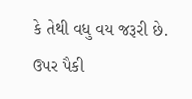કે તેથી વધુ વય જરૂરી છે.
ઉપર પૈકી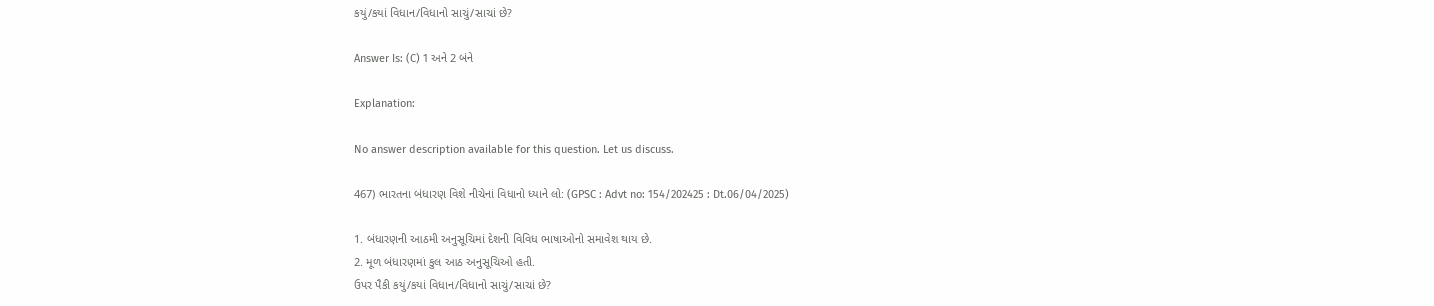કયું/કયાં વિધાન/વિધાનો સાચું/સાચાં છે?

Answer Is: (C) 1 અને 2 બંને

Explanation:

No answer description available for this question. Let us discuss.

467) ભારતના બંધારણ વિશે નીચેનાં વિધાનો ધ્યાને લો: (GPSC : Advt no: 154/202425 : Dt.06/04/2025)

1. બંધારણની આઠમી અનુસૂચિમાં દેશની વિવિધ ભાષાઓનો સમાવેશ થાય છે.
2. મૂળ બંધારણમાં કુલ આઠ અનુસૂચિઓ હતી.
ઉપર પૈકી કયું/કયાં વિધાન/વિધાનો સાચું/સાચાં છે?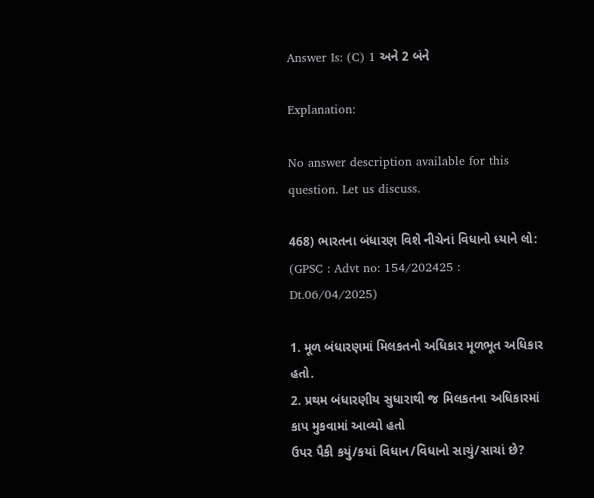Answer Is: (C) 1 અને 2 બંને

Explanation:

No answer description available for this question. Let us discuss.

468) ભારતના બંધારણ વિશે નીચેનાં વિધાનો ધ્યાને લો: (GPSC : Advt no: 154/202425 : Dt.06/04/2025)

1. મૂળ બંધારણમાં મિલકતનો અધિકાર મૂળભૂત અધિકાર હતો.
2. પ્રથમ બંધારણીય સુધારાથી જ મિલકતના અધિકારમાં કાપ મુકવામાં આવ્યો હતો
ઉપર પૈકી કયું/કયાં વિધાન/વિધાનો સાચું/સાચાં છે?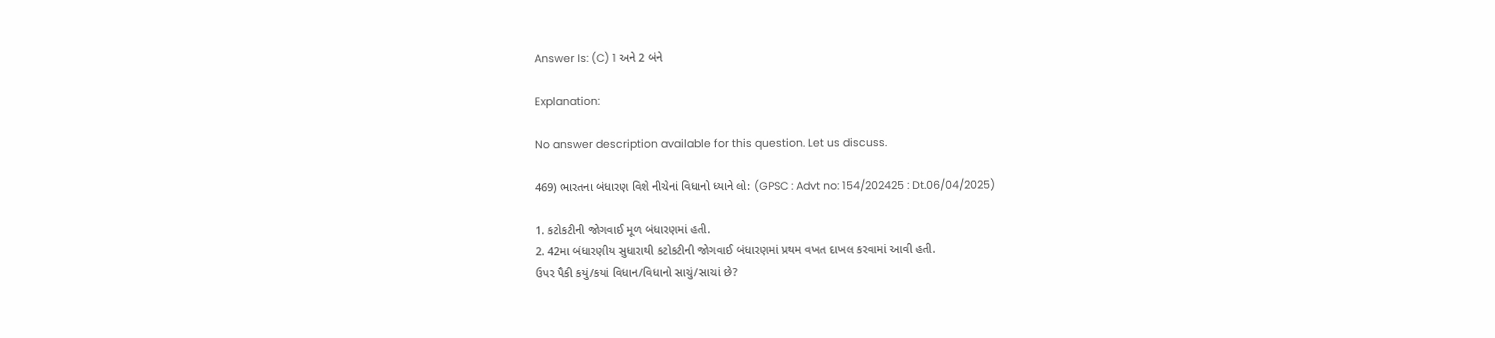Answer Is: (C) 1 અને 2 બંને

Explanation:

No answer description available for this question. Let us discuss.

469) ભારતના બંધારણ વિશે નીચેનાં વિધાનો ધ્યાને લો: (GPSC : Advt no: 154/202425 : Dt.06/04/2025)

1. કટોકટીની જોગવાઈ મૂળ બંધારણમાં હતી.
2. 42મા બંધારણીય સુધારાથી કટોકટીની જોગવાઈ બંધારણમાં પ્રથમ વખત દાખલ કરવામાં આવી હતી.
ઉપર પૈકી કયું/કયાં વિધાન/વિધાનો સાચું/સાચાં છે?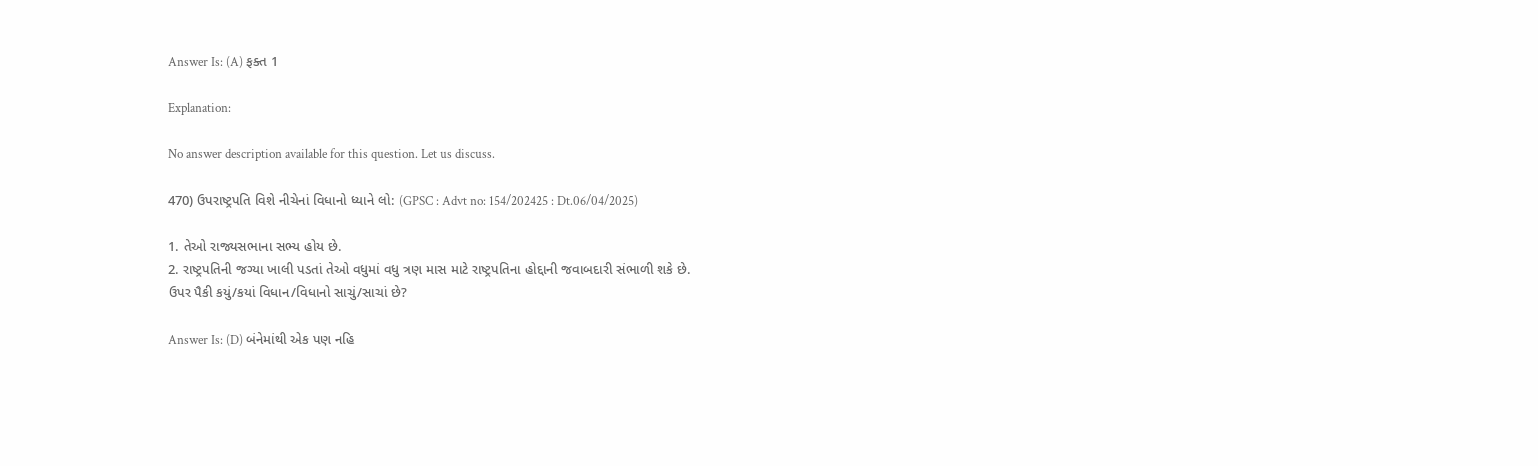Answer Is: (A) ફક્ત 1

Explanation:

No answer description available for this question. Let us discuss.

470) ઉપરાષ્ટ્રપતિ વિશે નીચેનાં વિધાનો ધ્યાને લો: (GPSC : Advt no: 154/202425 : Dt.06/04/2025)

1. તેઓ રાજ્યસભાના સભ્ય હોય છે.
2. રાષ્ટ્રપતિની જગ્યા ખાલી પડતાં તેઓ વધુમાં વધુ ત્રણ માસ માટે રાષ્ટ્રપતિના હોદ્દાની જવાબદારી સંભાળી શકે છે.
ઉપર પૈકી કયું/કયાં વિધાન/વિધાનો સાચું/સાચાં છે?

Answer Is: (D) બંનેમાંથી એક પણ નહિ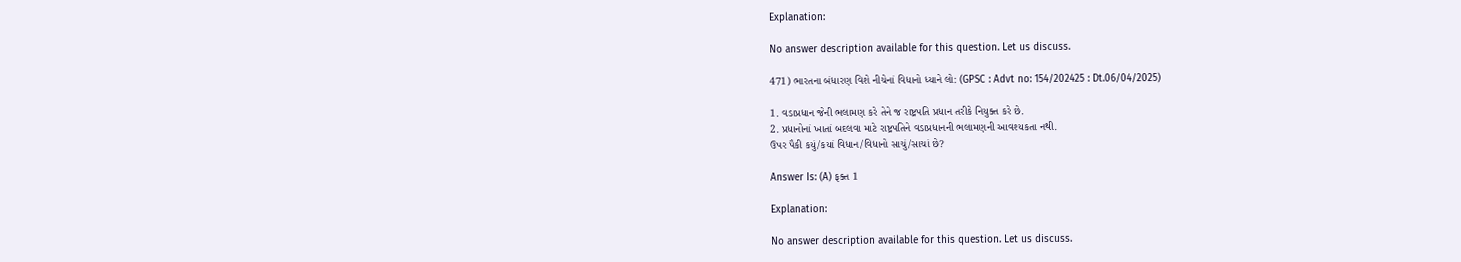Explanation:

No answer description available for this question. Let us discuss.

471) ભારતના બંધારણ વિશે નીચેનાં વિધાનો ધ્યાને લો: (GPSC : Advt no: 154/202425 : Dt.06/04/2025)

1. વડાપ્રધાન જેની ભલામણ કરે તેને જ રાષ્ટ્રપતિ પ્રધાન તરીકે નિયુક્ત કરે છે.
2. પ્રધાનોનાં ખાતાં બદલવા માટે રાષ્ટ્રપતિને વડાપ્રધાનની ભલામણની આવશ્યકતા નથી.
ઉપર પૈકી કયું/કયાં વિધાન/વિધાનો સાચું/સાચાં છે?

Answer Is: (A) ફક્ત 1

Explanation:

No answer description available for this question. Let us discuss.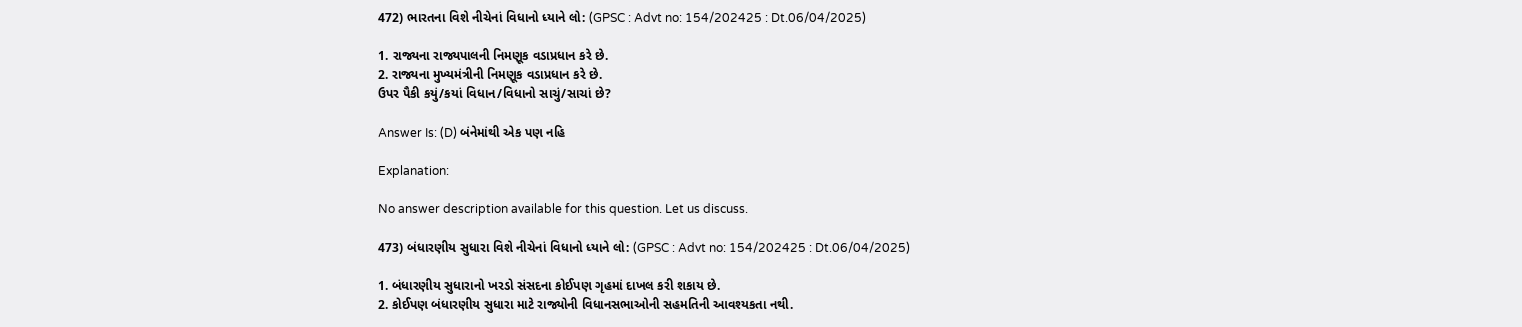472) ભારતના વિશે નીચેનાં વિધાનો ધ્યાને લો: (GPSC : Advt no: 154/202425 : Dt.06/04/2025)

1. રાજ્યના રાજ્યપાલની નિમણૂક વડાપ્રધાન કરે છે.
2. રાજ્યના મુખ્યમંત્રીની નિમણૂક વડાપ્રધાન કરે છે.
ઉપર પૈકી કયું/કયાં વિધાન/વિધાનો સાચું/સાચાં છે?

Answer Is: (D) બંનેમાંથી એક પણ નહિ

Explanation:

No answer description available for this question. Let us discuss.

473) બંધારણીય સુધારા વિશે નીચેનાં વિધાનો ધ્યાને લો: (GPSC : Advt no: 154/202425 : Dt.06/04/2025)

1. બંધારણીય સુધારાનો ખરડો સંસદના કોઈપણ ગૃહમાં દાખલ કરી શકાય છે.
2. કોઈપણ બંધારણીય સુધારા માટે રાજ્યોની વિધાનસભાઓની સહમતિની આવશ્યકતા નથી.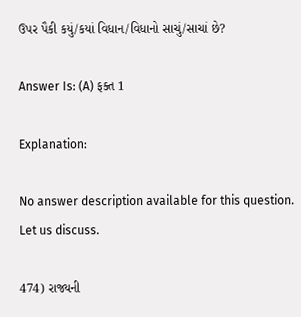ઉપર પૈકી કયું/કયાં વિધાન/વિધાનો સાચું/સાચાં છે?

Answer Is: (A) ફક્ત 1

Explanation:

No answer description available for this question. Let us discuss.

474) રાજ્યની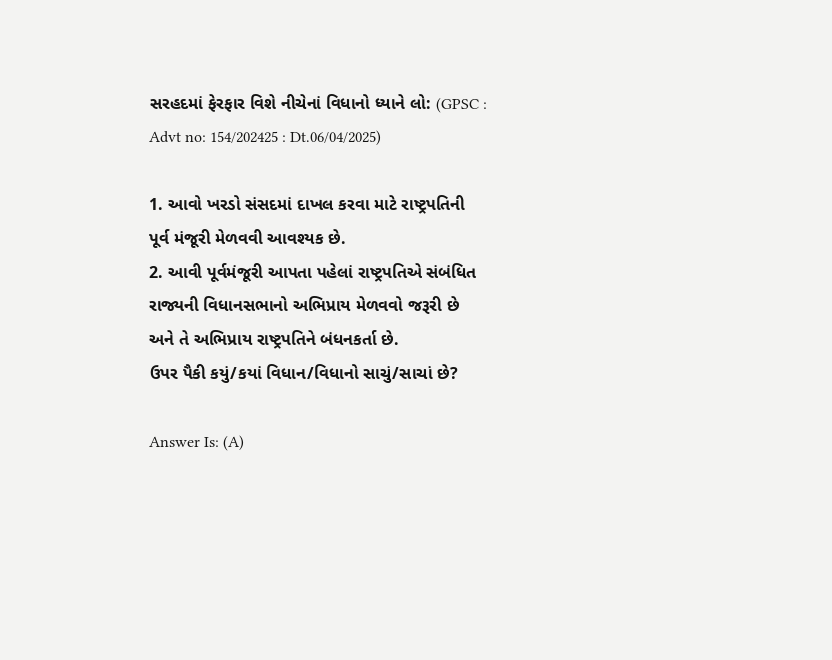સરહદમાં ફેરફાર વિશે નીચેનાં વિધાનો ધ્યાને લો: (GPSC : Advt no: 154/202425 : Dt.06/04/2025)

1. આવો ખરડો સંસદમાં દાખલ કરવા માટે રાષ્ટ્રપતિની પૂર્વ મંજૂરી મેળવવી આવશ્યક છે.
2. આવી પૂર્વમંજૂરી આપતા પહેલાં રાષ્ટ્રપતિએ સંબંધિત રાજ્યની વિધાનસભાનો અભિપ્રાય મેળવવો જરૂરી છે અને તે અભિપ્રાય રાષ્ટ્રપતિને બંધનકર્તા છે.
ઉપર પૈકી કયું/કયાં વિધાન/વિધાનો સાચું/સાચાં છે?

Answer Is: (A)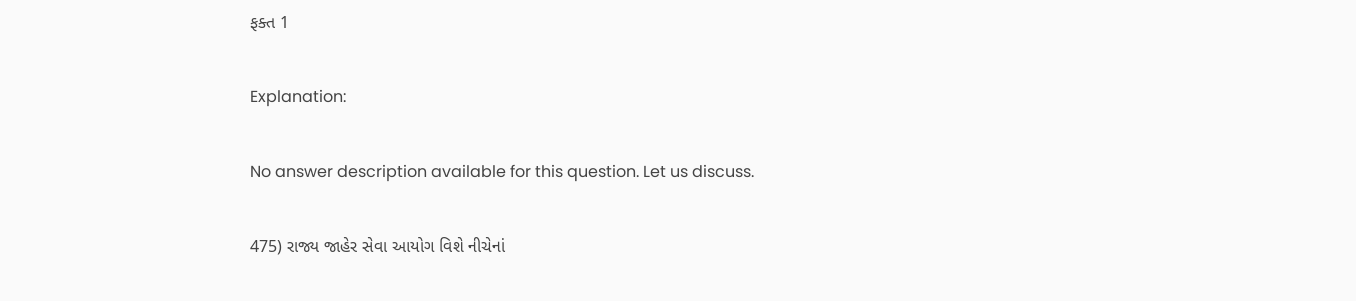ફક્ત 1

Explanation:

No answer description available for this question. Let us discuss.

475) રાજ્ય જાહેર સેવા આયોગ વિશે નીચેનાં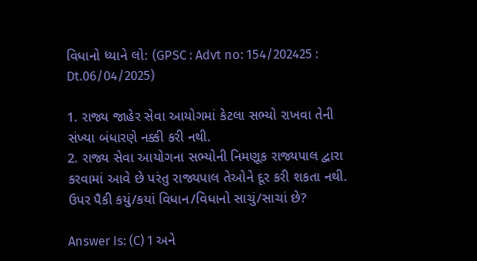વિધાનો ધ્યાને લો: (GPSC : Advt no: 154/202425 : Dt.06/04/2025)

1. રાજ્ય જાહેર સેવા આયોગમાં કેટલા સભ્યો રાખવા તેની સંખ્યા બંધારણે નક્કી કરી નથી.
2. રાજ્ય સેવા આયોગના સભ્યોની નિમણૂક રાજ્યપાલ દ્વારા કરવામાં આવે છે પરંતુ રાજ્યપાલ તેઓને દૂર કરી શકતા નથી.
ઉપર પૈકી કયું/કયાં વિધાન/વિધાનો સાચું/સાચાં છે?

Answer Is: (C) 1 અને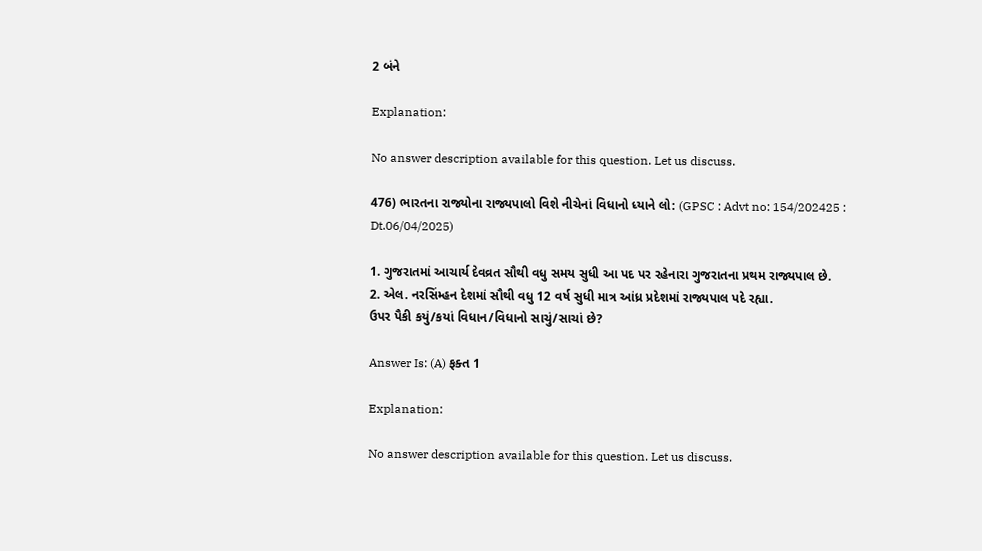2 બંને

Explanation:

No answer description available for this question. Let us discuss.

476) ભારતના રાજ્યોના રાજ્યપાલો વિશે નીચેનાં વિધાનો ધ્યાને લો: (GPSC : Advt no: 154/202425 : Dt.06/04/2025)

1. ગુજરાતમાં આચાર્ય દેવવ્રત સૌથી વધુ સમય સુધી આ પદ પર રહેનારા ગુજરાતના પ્રથમ રાજ્યપાલ છે.
2. એલ. નરસિંમ્હન દેશમાં સૌથી વધુ 12 વર્ષ સુધી માત્ર આંધ્ર પ્રદેશમાં રાજ્યપાલ પદે રહ્યા.
ઉપર પૈકી કયું/કયાં વિધાન/વિધાનો સાચું/સાચાં છે?

Answer Is: (A) ફક્ત 1

Explanation:

No answer description available for this question. Let us discuss.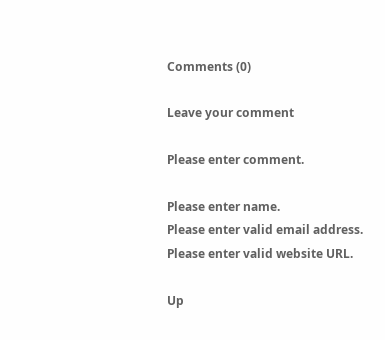Comments (0)

Leave your comment

Please enter comment.

Please enter name.
Please enter valid email address.
Please enter valid website URL.

Up